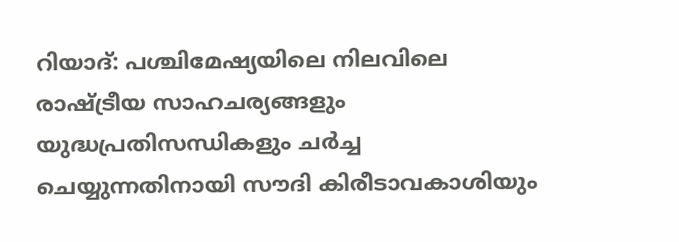റിയാദ്: പശ്ചിമേഷ്യയിലെ നിലവിലെ രാഷ്ട്രീയ സാഹചര്യങ്ങളും യുദ്ധപ്രതിസന്ധികളും ചർച്ച ചെയ്യുന്നതിനായി സൗദി കിരീടാവകാശിയും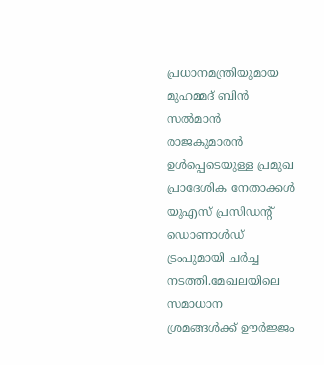പ്രധാനമന്ത്രിയുമായ മുഹമ്മദ് ബിൻ സൽമാൻ രാജകുമാരൻ ഉൾപ്പെടെയുള്ള പ്രമുഖ പ്രാദേശിക നേതാക്കൾ യുഎസ് പ്രസിഡന്റ് ഡൊണാൾഡ് ട്രംപുമായി ചർച്ച നടത്തി.മേഖലയിലെ സമാധാന ശ്രമങ്ങൾക്ക് ഊർജ്ജം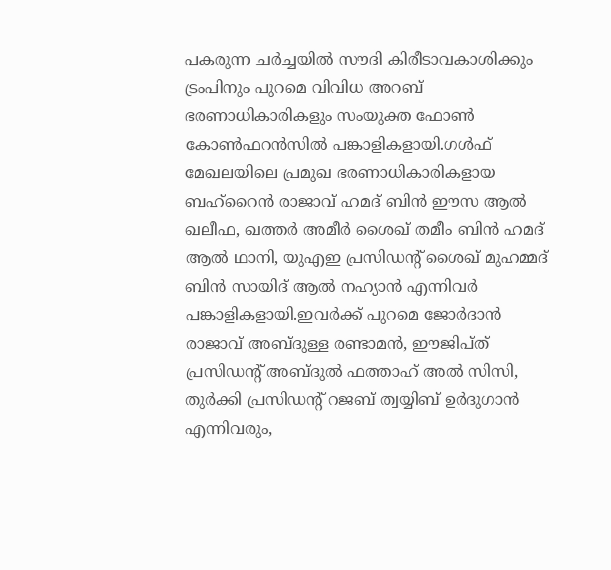പകരുന്ന ചർച്ചയിൽ സൗദി കിരീടാവകാശിക്കും ട്രംപിനും പുറമെ വിവിധ അറബ് ഭരണാധികാരികളും സംയുക്ത ഫോൺ കോൺഫറൻസിൽ പങ്കാളികളായി.ഗൾഫ് മേഖലയിലെ പ്രമുഖ ഭരണാധികാരികളായ ബഹ്റൈൻ രാജാവ് ഹമദ് ബിൻ ഈസ ആൽ ഖലീഫ, ഖത്തർ അമീർ ശൈഖ് തമീം ബിൻ ഹമദ് ആൽ ഥാനി, യുഎഇ പ്രസിഡന്റ് ശൈഖ് മുഹമ്മദ് ബിൻ സായിദ് ആൽ നഹ്യാൻ എന്നിവർ പങ്കാളികളായി.ഇവർക്ക് പുറമെ ജോർദാൻ രാജാവ് അബ്ദുള്ള രണ്ടാമൻ, ഈജിപ്ത് പ്രസിഡന്റ് അബ്ദുൽ ഫത്താഹ് അൽ സിസി, തുർക്കി പ്രസിഡന്റ് റജബ് ത്വയ്യിബ് ഉർദുഗാൻ എന്നിവരും,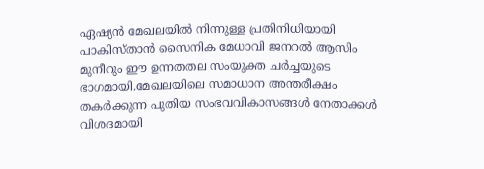ഏഷ്യൻ മേഖലയിൽ നിന്നുള്ള പ്രതിനിധിയായി പാകിസ്താൻ സൈനിക മേധാവി ജനറൽ ആസിം മുനീറും ഈ ഉന്നതതല സംയുക്ത ചർച്ചയുടെ ഭാഗമായി.മേഖലയിലെ സമാധാന അന്തരീക്ഷം തകർക്കുന്ന പുതിയ സംഭവവികാസങ്ങൾ നേതാക്കൾ വിശദമായി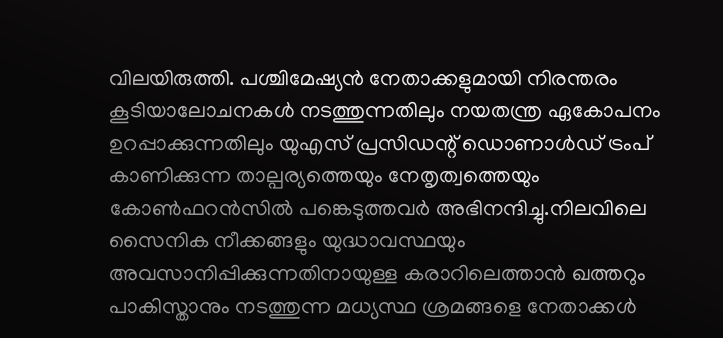വിലയിരുത്തി. പശ്ചിമേഷ്യൻ നേതാക്കളുമായി നിരന്തരം കൂടിയാലോചനകൾ നടത്തുന്നതിലും നയതന്ത്ര ഏകോപനം ഉറപ്പാക്കുന്നതിലും യുഎസ് പ്രസിഡന്റ് ഡൊണാൾഡ് ട്രംപ് കാണിക്കുന്ന താല്പര്യത്തെയും നേതൃത്വത്തെയും കോൺഫറൻസിൽ പങ്കെടുത്തവർ അഭിനന്ദിച്ചു.നിലവിലെ സൈനിക നീക്കങ്ങളും യുദ്ധാവസ്ഥയും അവസാനിപ്പിക്കുന്നതിനായുള്ള കരാറിലെത്താൻ ഖത്തറും പാകിസ്താനും നടത്തുന്ന മധ്യസ്ഥ ശ്രമങ്ങളെ നേതാക്കൾ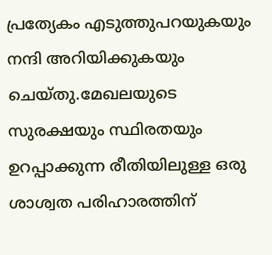പ്രത്യേകം എടുത്തുപറയുകയും നന്ദി അറിയിക്കുകയും ചെയ്തു.മേഖലയുടെ സുരക്ഷയും സ്ഥിരതയും ഉറപ്പാക്കുന്ന രീതിയിലുള്ള ഒരു ശാശ്വത പരിഹാരത്തിന്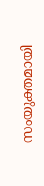സംയുക്തമായി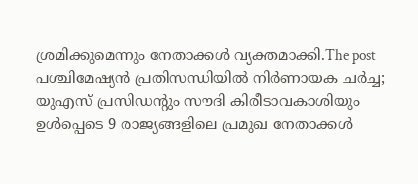ശ്രമിക്കുമെന്നും നേതാക്കൾ വ്യക്തമാക്കി.The post പശ്ചിമേഷ്യൻ പ്രതിസന്ധിയിൽ നിർണായക ചർച്ച; യുഎസ് പ്രസിഡന്റും സൗദി കിരീടാവകാശിയും ഉൾപ്പെടെ 9 രാജ്യങ്ങളിലെ പ്രമുഖ നേതാക്കൾ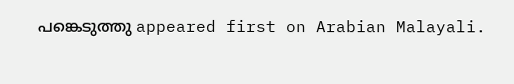പങ്കെടുത്തു appeared first on Arabian Malayali.